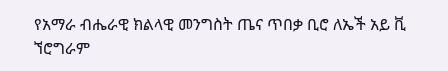የአማራ ብሔራዊ ክልላዊ መንግስት ጤና ጥበቃ ቢሮ ለኤች አይ ቪ ኘሮግራም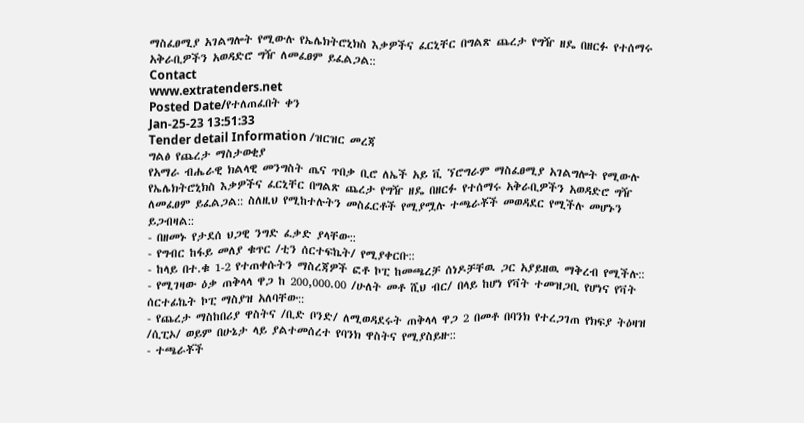ማስፈፀሚያ አገልግሎት የሚውሉ የኤሌክትሮኒክስ እቃዎችና ፈርኒቸር በግልጽ ጨረታ የግዥ ዘዴ በዘርፉ የተሰማሩ አቅራቢዎችን አወዳድሮ ግዥ ለመፈፀም ይፈልጋል::
Contact
www.extratenders.net
Posted Date/የተለጠፈበት ቀን
Jan-25-23 13:51:33
Tender detail Information /ዝርዝር መረጃ
ግልፅ የጨረታ ማስታወቂያ
የአማራ ብሔራዊ ክልላዊ መንግስት ጤና ጥበቃ ቢሮ ለኤች አይ ቪ ኘሮግራም ማስፈፀሚያ አገልግሎት የሚውሉ የኤሌክትሮኒክስ እቃዎችና ፈርኒቸር በግልጽ ጨረታ የግዥ ዘዴ በዘርፉ የተሰማሩ አቅራቢዎችን አወዳድሮ ግዥ ለመፈፀም ይፈልጋል:: ስለዚህ የሚከተሉትን መስፈርቶች የሚያሟሉ ተጫራቾች መወዳደር የሚችሉ መሆኑን ይጋብዛል::
- በዘመኑ የታደሰ ህጋዊ ንግድ ፈቃድ ያላቸው::
- የግብር ከፋይ መለያ ቁጥር /ቲን ሰርተፍኬት/ የሚያቀርቡ::
- ከላይ በተ.ቁ 1-2 የተጠቀሱትን ማስረጃዎች ፎቶ ኮፒ ከመጫረቻ ሰነዶቻቸዉ ጋር አያይዘዉ ማቅረብ የሚችሉ::
- የሚገዛው ዕቃ ጠቅላላ ዋጋ ከ 200,000.00 /ሁለት መቶ ሺህ ብር/ በላይ ከሆነ የቫት ተመዝጋቢ የሆነና የቫት ሰርተፊኬት ኮፒ ማስያዝ አለባቸው::
- የጨረታ ማስከበሪያ ዋስትና /ቢድ ቦንድ/ ለሚወዳደሩት ጠቅላላ ዋጋ 2 በመቶ በባንክ የተረጋገጠ የክፍያ ትዕዛዝ /ሲፒኦ/ ወይም በሁኔታ ላይ ያልተመሰረተ የባንክ ዋስትና የሚያስይዙ::
- ተጫራቾች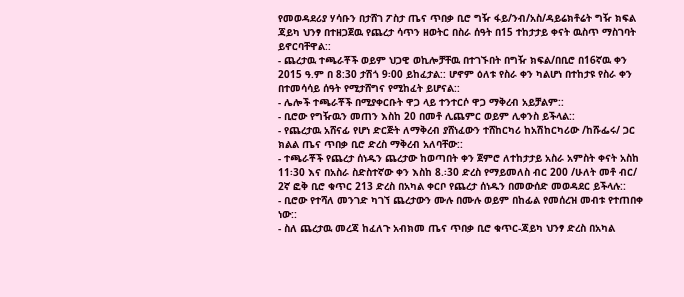የመወዳደሪያ ሃሳቡን በታሸገ ፖስታ ጤና ጥበቃ ቢሮ ግዥ ፋይ/ንብ/አስ/ዳይሬክቶሬት ግዥ ክፍል ጃይካ ህንፃ በተዘጋጀዉ የጨረታ ሳጥን ዘወትር በስራ ሰዓት በ15 ተከታታይ ቀናት ዉስጥ ማስገባት ይኖርባቸዋል::
- ጨረታዉ ተጫራቾች ወይም ህጋዊ ወኪሎቻቸዉ በተገኙበት በግዥ ክፍል/በቢሮ በ16ኛዉ ቀን 2015 ዓ.ም በ 8:30 ታሽጎ 9፡00 ይከፈታል:: ሆኖም ዕለቱ የስራ ቀን ካልሆነ በተከታዩ የስራ ቀን በተመሳሳይ ሰዓት የሚታሸግና የሚከፈት ይሆናል::
- ሌሎች ተጫራቾች በሚያቀርቡት ዋጋ ላይ ተንተርሶ ዋጋ ማቅረብ አይቻልም::
- ቢሮው የግዥዉን መጠን እስከ 20 በመቶ ሊጨምር ወይም ሊቀንስ ይችላል::
- የጨረታዉ አሸናፊ የሆነ ድርጅት ለማቅረብ ያሸነፈውን ተሸከርካሪ ከአሽከርካሪው /ከሹፌሩ/ ጋር ክልል ጤና ጥበቃ ቢሮ ድረስ ማቅረብ አለባቸው::
- ተጫራቾች የጨረታ ሰነዱን ጨረታው ከወጣበት ቀን ጀምሮ ለተከታታይ አስራ አምስት ቀናት አስከ 11፡30 እና በአስራ ስድስተኛው ቀን እስከ 8.፡30 ድረስ የማይመለስ ብር 200 /ሁለት መቶ ብር/ 2ኛ ፎቅ ቢሮ ቁጥር 213 ድረስ በአካል ቀርቦ የጨረታ ሰነዱን በመውሰድ መወዳደር ይችላሉ::
- ቢሮው የተሻለ መንገድ ካገኘ ጨረታውን ሙሉ በሙሉ ወይም በከፊል የመሰረዝ መብቱ የተጠበቀ ነው::
- ስለ ጨረታዉ መረጃ ከፈለጉ አብክመ ጤና ጥበቃ ቢሮ ቁጥር-ጃይካ ህንፃ ድረስ በአካል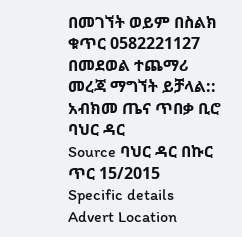በመገኘት ወይም በስልክ ቁጥር 0582221127 በመደወል ተጨማሪ መረጃ ማግኘት ይቻላል::
አብክመ ጤና ጥበቃ ቢሮ ባህር ዳር
Source ባህር ዳር በኩር ጥር 15/2015
Specific details
Advert Location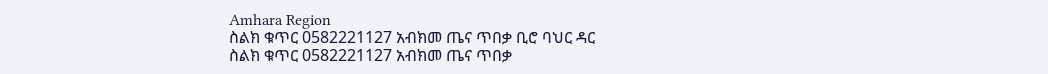Amhara Region
ስልክ ቁጥር 0582221127 አብክመ ጤና ጥበቃ ቢሮ ባህር ዳር
ስልክ ቁጥር 0582221127 አብክመ ጤና ጥበቃ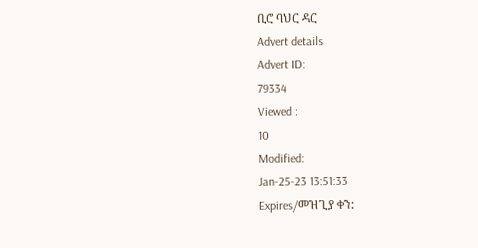ቢሮ ባህር ዳር
Advert details
Advert ID:
79334
Viewed :
10
Modified:
Jan-25-23 13:51:33
Expires/መዝጊያ ቀን: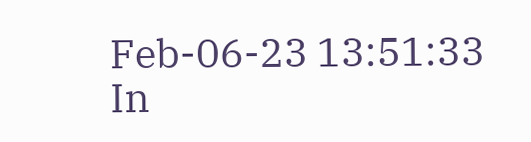Feb-06-23 13:51:33
In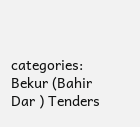categories:
Bekur (Bahir Dar ) Tenders